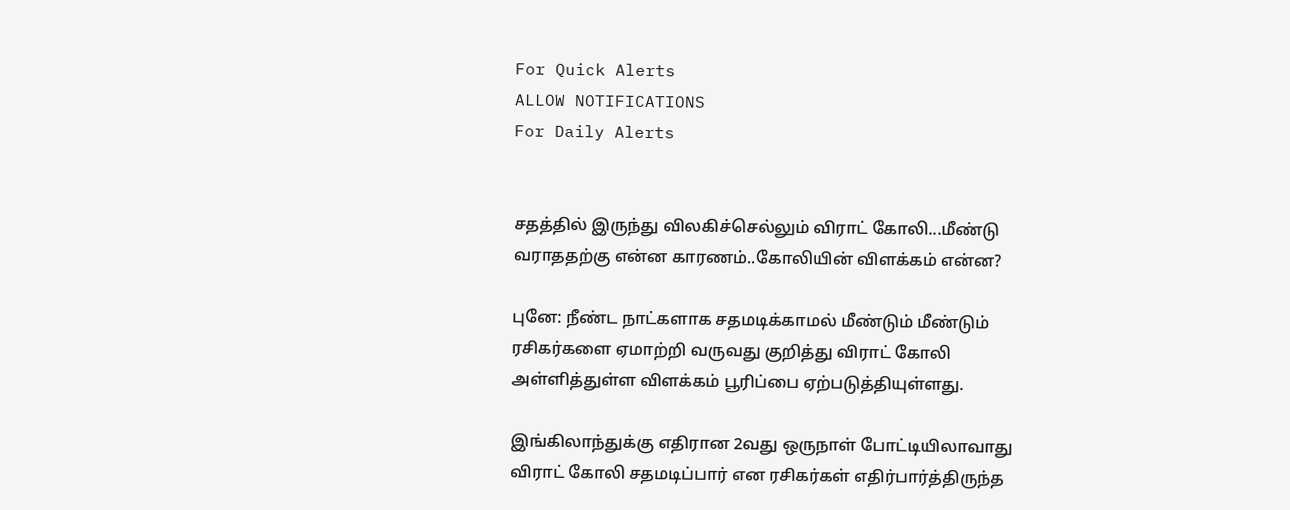For Quick Alerts
ALLOW NOTIFICATIONS
For Daily Alerts


சதத்தில் இருந்து விலகிச்செல்லும் விராட் கோலி...மீண்டு வராததற்கு என்ன காரணம்..கோலியின் விளக்கம் என்ன?

புனே: நீண்ட நாட்களாக சதமடிக்காமல் மீண்டும் மீண்டும் ரசிகர்களை ஏமாற்றி வருவது குறித்து விராட் கோலி அள்ளித்துள்ள விளக்கம் பூரிப்பை ஏற்படுத்தியுள்ளது.

இங்கிலாந்துக்கு எதிரான 2வது ஒருநாள் போட்டியிலாவாது விராட் கோலி சதமடிப்பார் என ரசிகர்கள் எதிர்பார்த்திருந்த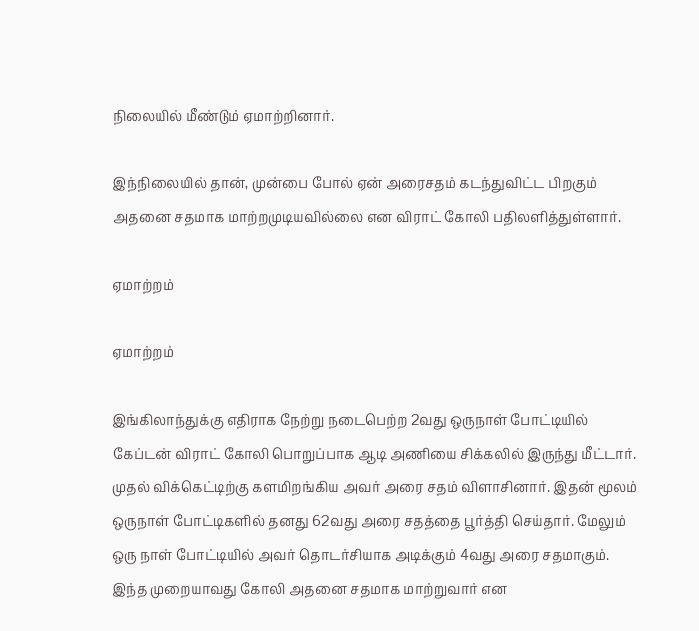நிலையில் மீண்டும் ஏமாற்றினார்.

இந்நிலையில் தான், முன்பை போல் ஏன் அரைசதம் கடந்துவிட்ட பிறகும் அதனை சதமாக மாற்றமுடியவில்லை என விராட் கோலி பதிலளித்துள்ளார்.

ஏமாற்றம்

ஏமாற்றம்

இங்கிலாந்துக்கு எதிராக நேற்று நடைபெற்ற 2வது ஒருநாள் போட்டியில் கேப்டன் விராட் கோலி பொறுப்பாக ஆடி அணியை சிக்கலில் இருந்து மீட்டார். முதல் விக்கெட்டிற்கு களமிறங்கிய அவர் அரை சதம் விளாசினார். இதன் மூலம் ஒருநாள் போட்டிகளில் தனது 62வது அரை சதத்தை பூர்த்தி செய்தார். மேலும் ஒரு நாள் போட்டியில் அவர் தொடர்சியாக அடிக்கும் 4வது அரை சதமாகும். இந்த முறையாவது கோலி அதனை சதமாக மாற்றுவார் என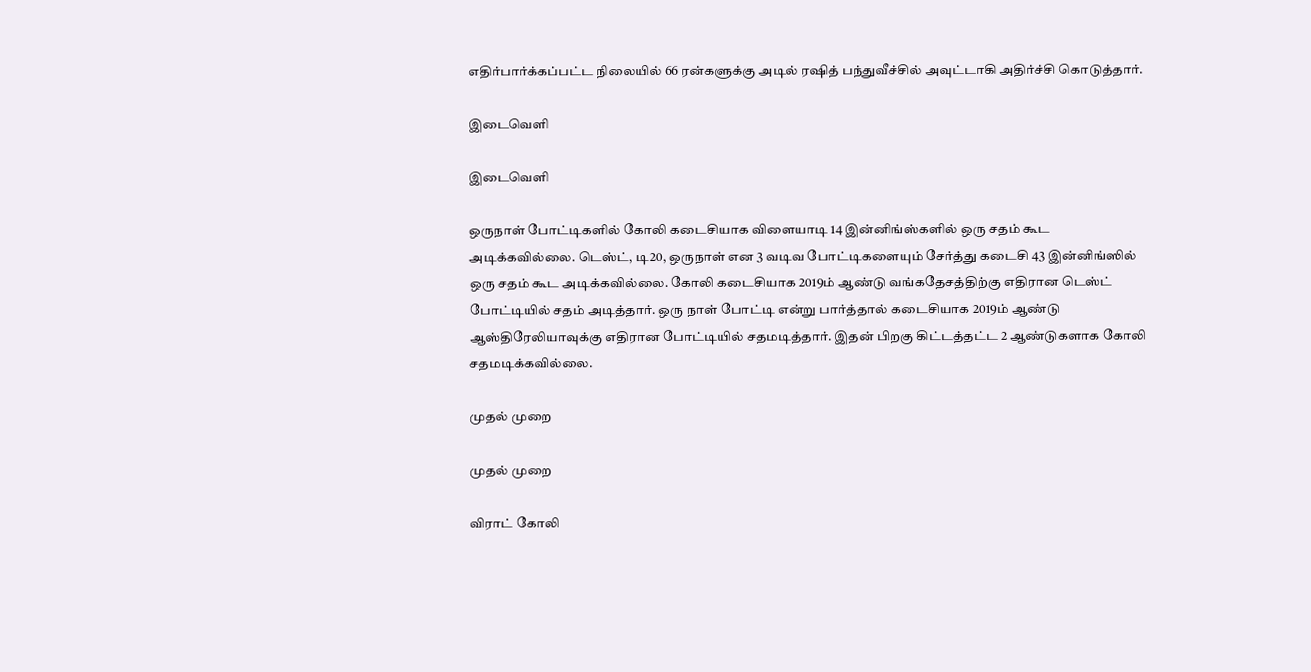எதிர்பார்க்கப்பட்ட நிலையில் 66 ரன்களுக்கு அடில் ரஷித் பந்துவீச்சில் அவுட்டாகி அதிர்ச்சி கொடுத்தார்.

இடைவெளி

இடைவெளி

ஒருநாள் போட்டிகளில் கோலி கடைசியாக விளையாடி 14 இன்னிங்ஸ்களில் ஒரு சதம் கூட அடிக்கவில்லை. டெஸ்ட், டி20, ஒருநாள் என 3 வடிவ போட்டிகளையும் சேர்த்து கடைசி 43 இன்னிங்ஸில் ஒரு சதம் கூட அடிக்கவில்லை. கோலி கடைசியாக 2019ம் ஆண்டு வங்கதேசத்திற்கு எதிரான டெஸ்ட் போட்டியில் சதம் அடித்தார். ஒரு நாள் போட்டி என்று பார்த்தால் கடைசியாக 2019ம் ஆண்டு ஆஸ்திரேலியாவுக்கு எதிரான போட்டியில் சதமடித்தார். இதன் பிறகு கிட்டத்தட்ட 2 ஆண்டுகளாக கோலி சதமடிக்கவில்லை.

முதல் முறை

முதல் முறை

விராட் கோலி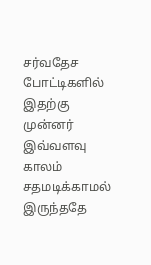சர்வதேச போட்டிகளில் இதற்கு முன்னர் இவ்வளவு காலம் சதமடிக்காமல் இருந்ததே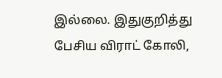இல்லை. இதுகுறித்து பேசிய விராட் கோலி,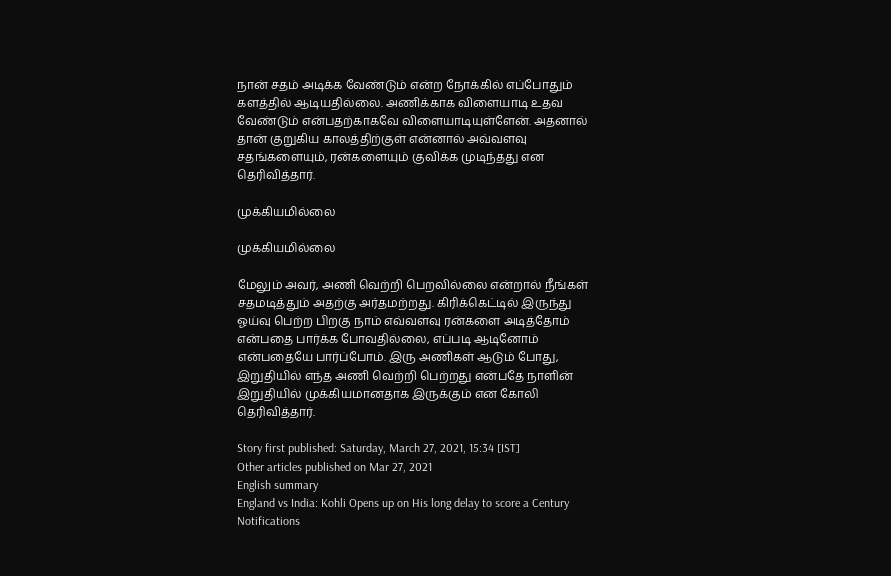நான் சதம் அடிக்க வேண்டும் என்ற நோக்கில் எப்போதும் களத்தில் ஆடியதில்லை. அணிக்காக விளையாடி உதவ வேண்டும் என்பதற்காகவே விளையாடியுள்ளேன். அதனால் தான் குறுகிய காலத்திற்குள் என்னால் அவ்வளவு சதங்களையும், ரன்களையும் குவிக்க முடிந்தது என தெரிவித்தார்.

முக்கியமில்லை

முக்கியமில்லை

மேலும் அவர், அணி வெற்றி பெறவில்லை என்றால் நீங்கள் சதமடித்தும் அதற்கு அர்தமற்றது. கிரிக்கெட்டில் இருந்து ஓய்வு பெற்ற பிறகு நாம் எவ்வளவு ரன்களை அடித்தோம் என்பதை பார்க்க போவதில்லை, எப்படி ஆடினோம் என்பதையே பார்ப்போம். இரு அணிகள் ஆடும் போது, இறுதியில் எந்த அணி வெற்றி பெற்றது என்பதே நாளின் இறுதியில் முக்கியமானதாக இருக்கும் என கோலி தெரிவித்தார்.

Story first published: Saturday, March 27, 2021, 15:34 [IST]
Other articles published on Mar 27, 2021
English summary
England vs India: Kohli Opens up on His long delay to score a Century
Notifications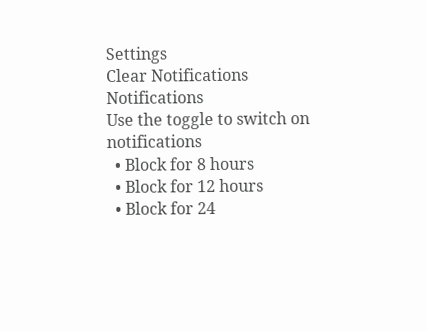Settings
Clear Notifications
Notifications
Use the toggle to switch on notifications
  • Block for 8 hours
  • Block for 12 hours
  • Block for 24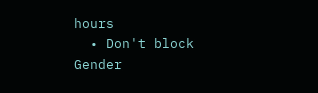hours
  • Don't block
Gender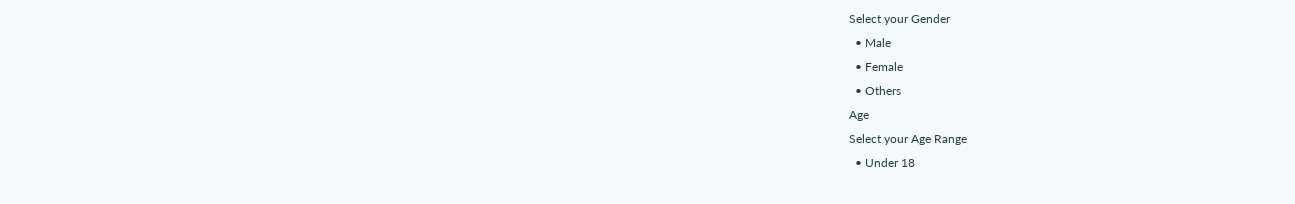Select your Gender
  • Male
  • Female
  • Others
Age
Select your Age Range
  • Under 18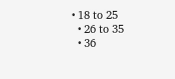• 18 to 25
  • 26 to 35
  • 36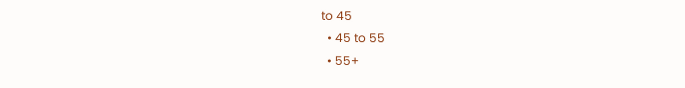to 45
  • 45 to 55
  • 55+